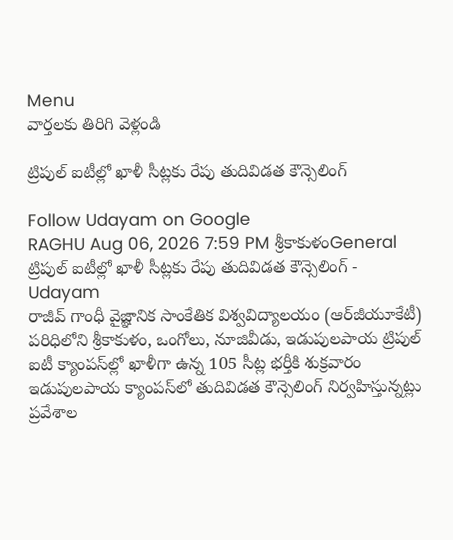Menu
వార్తలకు తిరిగి వెళ్లండి

ట్రిపుల్‌ ఐటీల్లో ఖాళీ సీట్లకు రేపు తుదివిడత కౌన్సెలింగ్‌

Follow Udayam on Google
RAGHU Aug 06, 2026 7:59 PM శ్రీకాకుళంGeneral
ట్రిపుల్‌ ఐటీల్లో ఖాళీ సీట్లకు రేపు తుదివిడత కౌన్సెలింగ్‌ - Udayam
రాజీవ్‌ గాంధీ వైజ్ఞానిక సాంకేతిక విశ్వవిద్యాలయం (ఆర్‌జీయూకేటీ) పరిధిలోని శ్రీకాకుళం, ఒంగోలు, నూజివీడు, ఇడుపులపాయ ట్రిపుల్‌ ఐటీ క్యాంపస్‌ల్లో ఖాళీగా ఉన్న 105 సీట్ల భర్తీకి శుక్రవారం ఇడుపులపాయ క్యాంపస్‌లో తుదివిడత కౌన్సెలింగ్‌ నిర్వహిస్తున్నట్లు ప్రవేశాల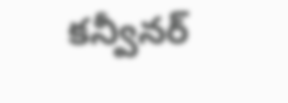కన్వీనర్‌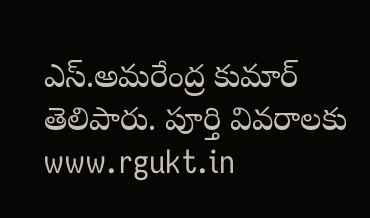ఎస్‌.అమరేంద్ర కుమార్‌ తెలిపారు. పూర్తి వివరాలకు www.rgukt.in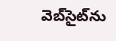వెబ్‌సైట్‌ను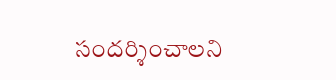సందర్శించాలని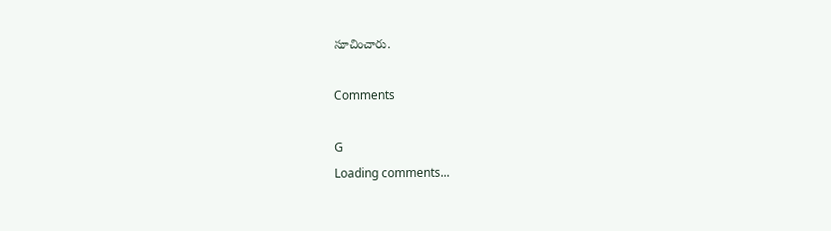సూచించారు.

Comments

G
Loading comments...